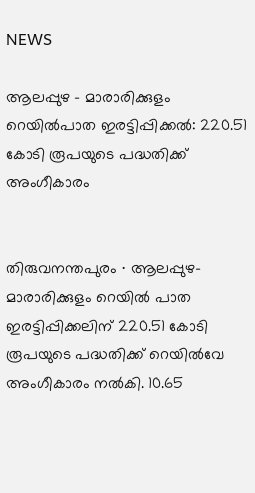NEWS

ആലപ്പുഴ – മാരാരിക്കുളം റെയിൽപാത ഇരട്ടിപ്പിക്കൽ: 220.51 കോടി രൂപയുടെ പദ്ധതിക്ക് അംഗീകാരം


തിരുവനന്തപുരം ∙ ആലപ്പുഴ-മാരാരിക്കുളം റെയില്‍ പാത ഇരട്ടിപ്പിക്കലിന് 220.51 കോടി രൂപയുടെ പദ്ധതിക്ക് റെയില്‍വേ അംഗീകാരം നല്‍കി. 10.65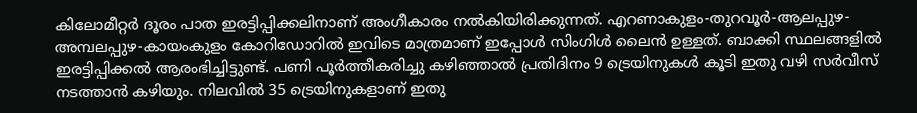കിലോമീറ്റര്‍ ദൂരം പാത ഇരട്ടിപ്പിക്കലിനാണ് അംഗീകാരം നല്‍കിയിരിക്കുന്നത്. എറണാകുളം-തുറവൂര്‍-ആലപ്പുഴ-അമ്പലപ്പുഴ-കായംകുളം കോറിഡോറില്‍ ഇവിടെ മാത്രമാണ് ഇപ്പോള്‍ സിംഗിള്‍ ലൈന്‍ ഉള്ളത്. ബാക്കി സ്ഥലങ്ങളില്‍ ഇരട്ടിപ്പിക്കല്‍ ആരംഭിച്ചിട്ടുണ്ട്. പണി പൂര്‍ത്തീകരിച്ചു കഴിഞ്ഞാല്‍ പ്രതിദിനം 9 ട്രെയിനുകള്‍ കൂടി ഇതു വഴി സര്‍വീസ് നടത്താന്‍ കഴിയും. നിലവില്‍ 35 ട്രെയിനുകളാണ് ഇതു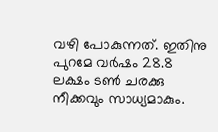വഴി പോകുന്നത്. ഇതിനു പുറമേ വര്‍ഷം 28.8 ലക്ഷം ടണ്‍ ചരക്കു നീക്കവും സാധ്യമാകും.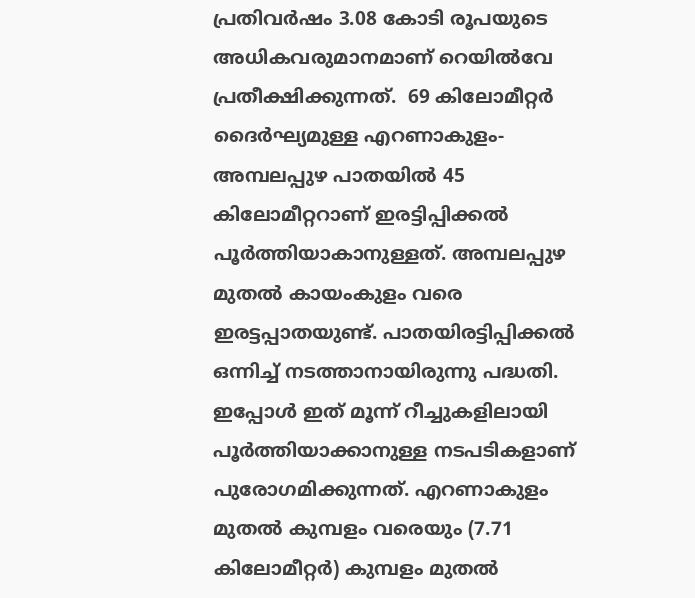പ്രതിവര്‍ഷം 3.08 കോടി രൂപയുടെ അധികവരുമാനമാണ് റെയില്‍വേ പ്രതീക്ഷിക്കുന്നത്.  69 കിലോമീറ്റര്‍ ദൈര്‍ഘ്യമുള്ള എറണാകുളം-അമ്പലപ്പുഴ പാതയില്‍ 45 കിലോമീറ്ററാണ് ഇരട്ടിപ്പിക്കല്‍ പൂര്‍ത്തിയാകാനുള്ളത്. അമ്പലപ്പുഴ മുതല്‍ കായംകുളം വരെ ഇരട്ടപ്പാതയുണ്ട്. പാതയിരട്ടിപ്പിക്കല്‍ ഒന്നിച്ച് നടത്താനായിരുന്നു പദ്ധതി. ഇപ്പോള്‍ ഇത് മൂന്ന് റീച്ചുകളിലായി പൂര്‍ത്തിയാക്കാനുള്ള നടപടികളാണ് പുരോഗമിക്കുന്നത്. എറണാകുളം മുതല്‍ കുമ്പളം വരെയും (7.71 കിലോമീറ്റര്‍) കുമ്പളം മുതല്‍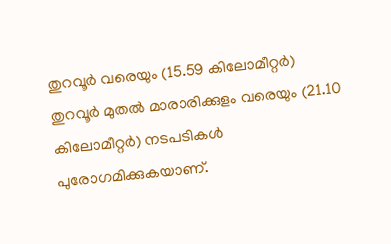തുറവൂര്‍ വരെയും (15.59 കിലോമീറ്റര്‍) തുറവൂര്‍ മുതല്‍ മാരാരിക്കുളം വരെയും (21.10 കിലോമീറ്റര്‍) നടപടികള്‍ പുരോഗമിക്കുകയാണ്.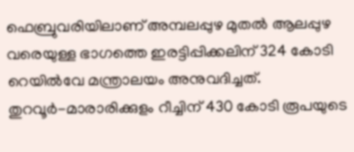ഫെബ്രുവരിയിലാണ് അമ്പലപ്പുഴ മുതല്‍ ആലപ്പുഴ വരെയുള്ള ഭാഗത്തെ ഇരട്ടിപ്പിക്കലിന് 324 കോടി റെയില്‍വേ മന്ത്രാലയം അനുവദിച്ചത്. തുറവൂര്‍-മാരാരിക്കുളം റീച്ചിന് 430 കോടി രൂപയുടെ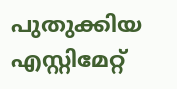പുതുക്കിയ എസ്റ്റിമേറ്റ്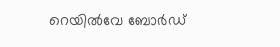റെയില്‍വേ ബോര്‍ഡ്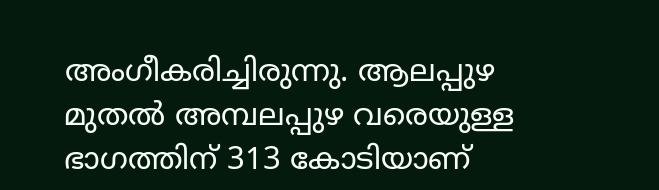അംഗീകരിച്ചിരുന്നു. ആലപ്പുഴ മുതല്‍ അമ്പലപ്പുഴ വരെയുള്ള ഭാഗത്തിന് 313 കോടിയാണ്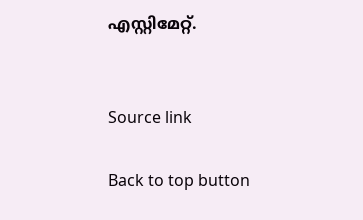എസ്റ്റിമേറ്റ്.


Source link

Back to top button